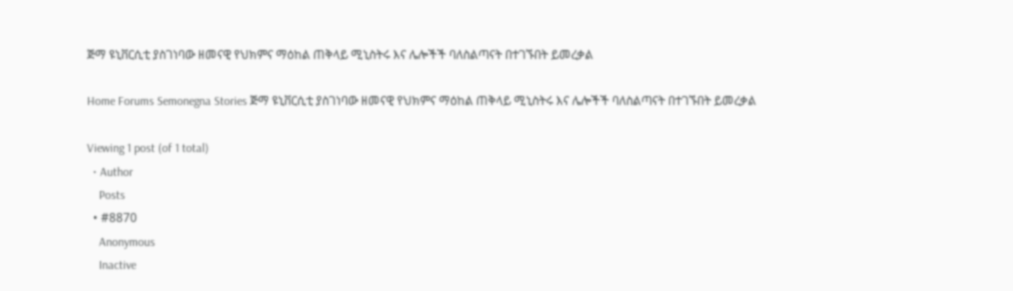ጅማ ዩኒቨርሲቲ ያስገነባው ዘመናዊ የህክምና ማዕከል ጠቅላይ ሚኒስትሩ እና ሌሎችች ባለስልጣናት በተገኙበት ይመረቃል

Home Forums Semonegna Stories ጅማ ዩኒቨርሲቲ ያስገነባው ዘመናዊ የህክምና ማዕከል ጠቅላይ ሚኒስትሩ እና ሌሎችች ባለስልጣናት በተገኙበት ይመረቃል

Viewing 1 post (of 1 total)
  • Author
    Posts
  • #8870
    Anonymous
    Inactive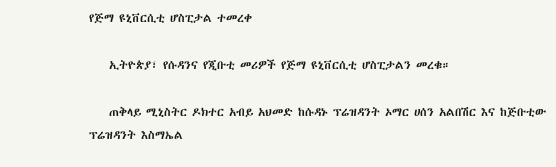የጅማ ዩኒቨርሲቲ ሆስፒታል ተመረቀ

    ኢትዮጵያ፣ የሱዳንና የጂቡቲ መሪዎች የጅማ ዩኒቨርሲቲ ሆስፒታልን መረቁ።

    ጠቅላይ ሚኒስትር ዶክተር አብይ አህመድ ከሱዳኑ ፕሬዝዳንት ኦማር ሀሰን አልበሽር እና ከጅቡቲው ፕሬዝዳንት እስማኤል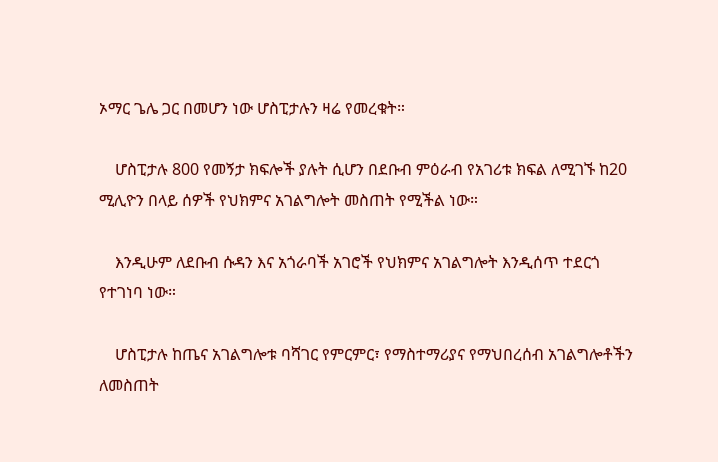ኦማር ጌሌ ጋር በመሆን ነው ሆስፒታሉን ዛሬ የመረቁት።

    ሆስፒታሉ 800 የመኝታ ክፍሎች ያሉት ሲሆን በደቡብ ምዕራብ የአገሪቱ ክፍል ለሚገኙ ከ20 ሚሊዮን በላይ ሰዎች የህክምና አገልግሎት መስጠት የሚችል ነው።

    እንዲሁም ለደቡብ ሱዳን እና አጎራባች አገሮች የህክምና አገልግሎት እንዲሰጥ ተደርጎ የተገነባ ነው።

    ሆስፒታሉ ከጤና አገልግሎቱ ባሻገር የምርምር፣ የማስተማሪያና የማህበረሰብ አገልግሎቶችን ለመስጠት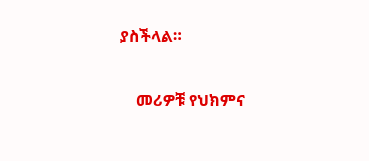ያስችላል።

    መሪዎቹ የህክምና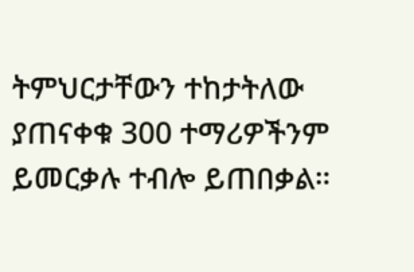ትምህርታቸውን ተከታትለው ያጠናቀቁ 300 ተማሪዎችንም ይመርቃሉ ተብሎ ይጠበቃል።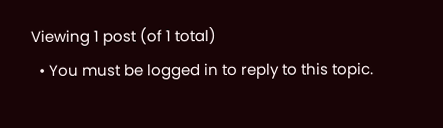Viewing 1 post (of 1 total)
  • You must be logged in to reply to this topic.